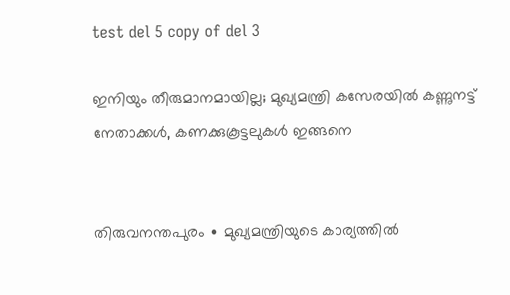test del 5 copy of del 3

ഇനിയും തീരുമാനമായില്ല; മുഖ്യമന്ത്രി കസേരയിൽ കണ്ണുനട്ട് നേതാക്കള്‍, കണക്കുകൂട്ടലുകൾ ഇങ്ങനെ


തിരുവനന്തപുരം ∙ മുഖ്യമന്ത്രിയുടെ കാര്യത്തിൽ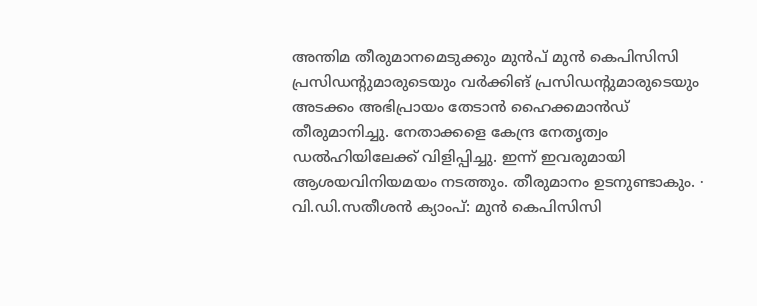അന്തിമ തീരുമാനമെടുക്കും മുൻപ് മുൻ കെപിസിസി പ്രസിഡന്റുമാരുടെയും വർക്കിങ് പ്രസിഡന്റുമാരുടെയും അടക്കം അഭിപ്രായം തേടാൻ ഹൈക്കമാൻഡ് തീരുമാനിച്ചു. നേതാക്കളെ കേന്ദ്ര നേതൃത്വം ഡൽഹിയിലേക്ക് വിളിപ്പിച്ചു. ഇന്ന് ഇവരുമായി ആശയവിനിയമയം നടത്തും. തീരുമാനം ഉടനുണ്ടാകും. ∙ വി.ഡി.സതീശൻ ക്യാംപ്: മുൻ കെപിസിസി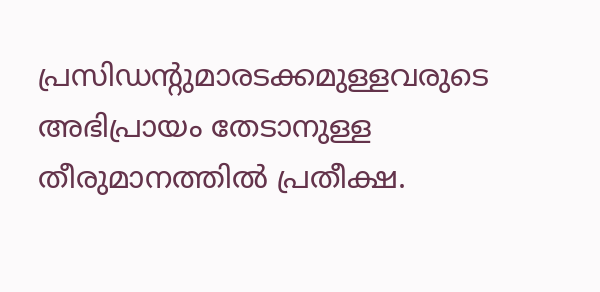പ്രസിഡന്റുമാരടക്കമുള്ളവരുടെ അഭിപ്രായം തേടാനുള്ള തീരുമാനത്തിൽ പ്രതീക്ഷ.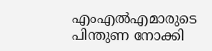എംഎൽഎമാരുടെ പിന്തുണ നോക്കി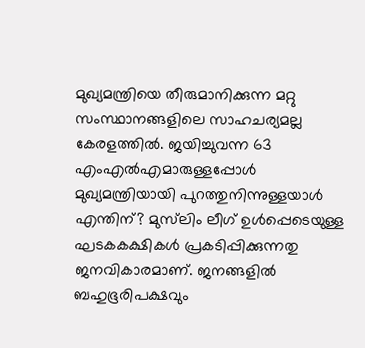മുഖ്യമന്ത്രിയെ തീരുമാനിക്കുന്ന മറ്റു സംസ്ഥാനങ്ങളിലെ സാഹചര്യമല്ല കേരളത്തിൽ. ജയിച്ചുവന്ന 63 എംഎൽഎമാരുള്ളപ്പോൾ മുഖ്യമന്ത്രിയായി പുറത്തുനിന്നുള്ളയാൾ എന്തിന്? മുസ്‌ലിം ലീഗ് ഉൾപ്പെടെയുള്ള ഘടകകക്ഷികൾ പ്രകടിപ്പിക്കുന്നതു ജനവികാരമാണ്. ജനങ്ങളിൽ ബഹുഭൂരിപക്ഷവും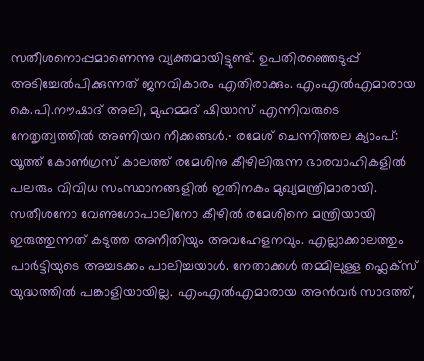സതീശനൊപ്പമാണെന്നു വ്യക്തമായിട്ടുണ്ട്. ഉപതിരഞ്ഞെടുപ്പ് അടിച്ചേൽപിക്കുന്നത് ജനവികാരം എതിരാക്കും. എംഎൽഎമാരായ കെ.പി.നൗഷാദ് അലി, മുഹമ്മദ് ഷിയാസ് എന്നിവരുടെ നേതൃത്വത്തിൽ അണിയറ നീക്കങ്ങൾ.∙ രമേശ് ചെന്നിത്തല ക്യാംപ്: യൂത്ത് കോൺഗ്രസ് കാലത്ത് രമേശിനു കീഴിലിരുന്ന ഭാരവാഹികളിൽ പലരും വിവിധ സംസ്ഥാനങ്ങളിൽ ഇതിനകം മുഖ്യമന്ത്രിമാരായി. സതീശനോ വേണുഗോപാലിനോ കീഴിൽ രമേശിനെ മന്ത്രിയായി ഇരുത്തുന്നത് കടുത്ത അനീതിയും അവഹേളനവും. എല്ലാക്കാലത്തും പാർട്ടിയുടെ അച്ചടക്കം പാലിച്ചയാൾ. നേതാക്കൾ തമ്മിലുള്ള ഫ്ലെക്സ് യുദ്ധത്തിൽ പങ്കാളിയായില്ല. എംഎൽഎമാരായ അൻവർ സാദത്ത്,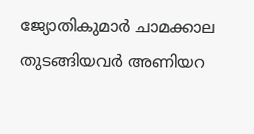ജ്യോതികുമാർ ചാമക്കാല തുടങ്ങിയവർ അണിയറ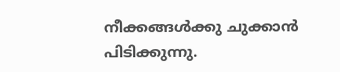നീക്കങ്ങൾക്കു ചുക്കാൻ പിടിക്കുന്നു.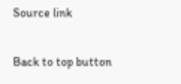Source link

Back to top button